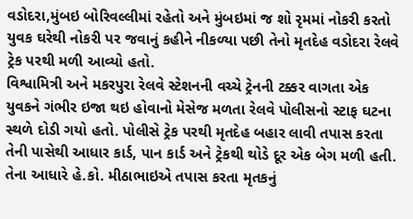વડોદરા,મુંબઇ બોરિવલ્લીમાં રહેતો અને મુંબઇમાં જ શો રૃમમાં નોકરી કરતો યુવક ઘરેથી નોકરી પર જવાનું કહીને નીકળ્યા પછી તેનો મૃતદેહ વડોદરા રેલવે ટ્રેક પરથી મળી આવ્યો હતો.
વિશ્વામિત્રી અને મકરપુરા રેલવે સ્ટેશનની વચ્ચે ટ્રેનની ટક્કર વાગતા એક યુવકને ગંભીર ઇજા થઇ હોવાનો મેસેજ મળતા રેલવે પોલીસનો સ્ટાફ ઘટના સ્થળે દોડી ગયો હતો. પોલીસે ટ્રેક પરથી મૃતદેહ બહાર લાવી તપાસ કરતા તેની પાસેથી આધાર કાર્ડ, પાન કાર્ડ અને ટ્રેકથી થોડે દૂર એક બેગ મળી હતી. તેના આધારે હે.કો. મીઠાભાઇએ તપાસ કરતા મૃતકનું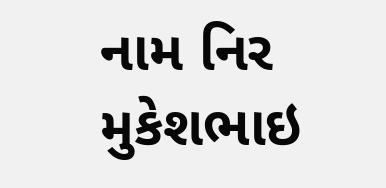નામ નિર મુકેશભાઇ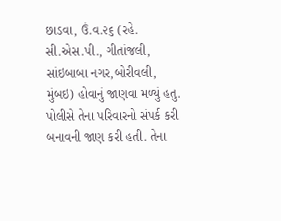છાડવા, ઉં.વ.૨૬ (રહે. સી.એસ.પી., ગીતાંજલી, સાંઇબાબા નગર,બોરીવલી, મુંબઇ) હોવાનું જાણવા મળ્યું હતુ. પોલીસે તેના પરિવારનો સંપર્ક કરી બનાવની જાણ કરી હતી. તેના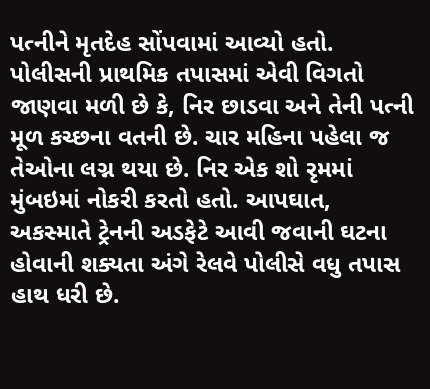પત્નીને મૃતદેહ સોંપવામાં આવ્યો હતો. પોલીસની પ્રાથમિક તપાસમાં એવી વિગતો જાણવા મળી છે કે, નિર છાડવા અને તેની પત્ની મૂળ કચ્છના વતની છે. ચાર મહિના પહેલા જ તેઓના લગ્ન થયા છે. નિર એક શો રૃમમાં મુંબઇમાં નોકરી કરતો હતો. આપઘાત, અકસ્માતે ટ્રેનની અડફેટે આવી જવાની ઘટના હોવાની શક્યતા અંગે રેલવે પોલીસે વધુ તપાસ હાથ ધરી છે.